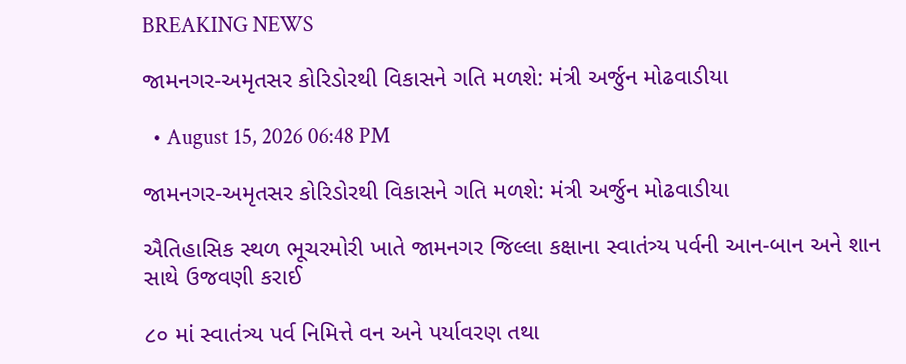BREAKING NEWS

જામનગર-અમૃતસર કોરિડોરથી વિકાસને ગતિ મળશે: મંત્રી અર્જુન મોઢવાડીયા

  • August 15, 2026 06:48 PM

જામનગર-અમૃતસર કોરિડોરથી વિકાસને ગતિ મળશે: મંત્રી અર્જુન મોઢવાડીયા

ઐતિહાસિક સ્થળ ભૂચરમોરી ખાતે જામનગર જિલ્લા કક્ષાના સ્વાતંત્ર્ય પર્વની આન-બાન અને શાન સાથે ઉજવણી કરાઈ

૮૦ માં સ્વાતંત્ર્ય પર્વ નિમિત્તે વન અને પર્યાવરણ તથા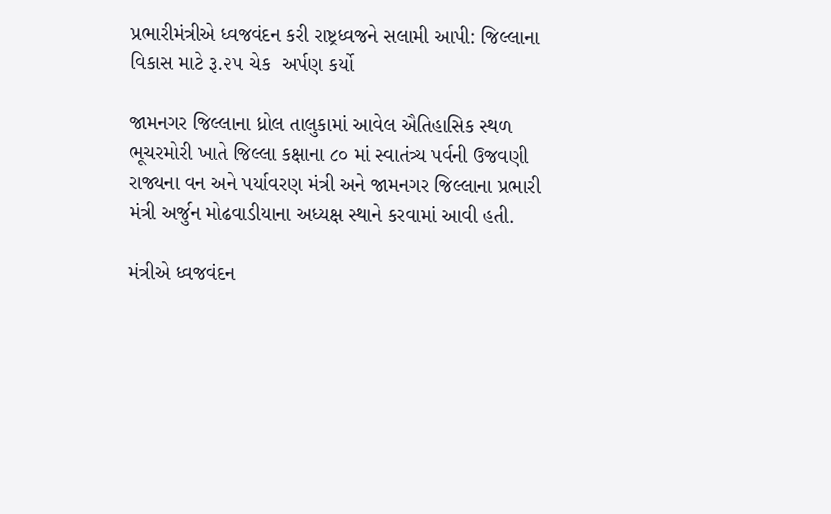પ્રભારીમંત્રીએ ધ્વજવંદન કરી રાષ્ટ્રધ્વજને સલામી આપી: જિલ્લાના વિકાસ માટે રૂ.૨૫ ચેક  અર્પણ કર્યો

જામનગર જિલ્લાના ધ્રોલ તાલુકામાં આવેલ ઐતિહાસિક સ્થળ ભૂચરમોરી ખાતે જિલ્લા કક્ષાના ૮૦ માં સ્વાતંત્ર્ય પર્વની ઉજવણી રાજ્યના વન અને પર્યાવરણ મંત્રી અને જામનગર જિલ્લાના પ્રભારી મંત્રી અર્જુન મોઢવાડીયાના અધ્યક્ષ સ્થાને કરવામાં આવી હતી.

મંત્રીએ ધ્વજવંદન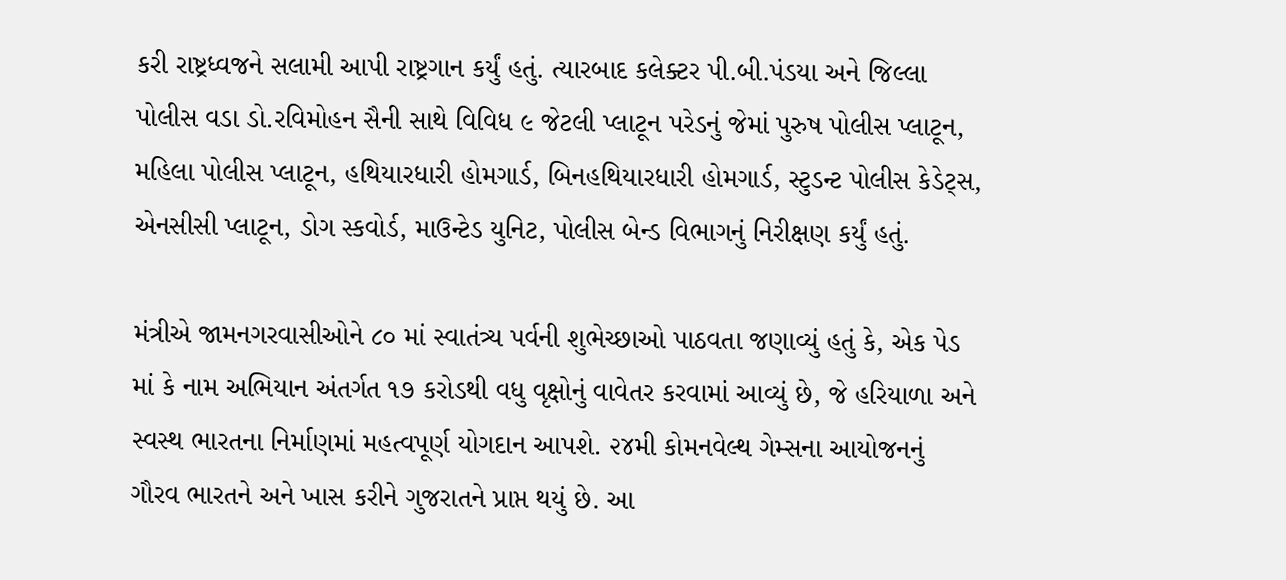કરી રાષ્ટ્રધ્વજને સલામી આપી રાષ્ટ્રગાન કર્યું હતું. ત્યારબાદ કલેક્ટર પી.બી.પંડયા અને જિલ્લા પોલીસ વડા ડો.રવિમોહન સૈની સાથે વિવિધ ૯ જેટલી પ્લાટૂન પરેડનું જેમાં પુરુષ પોલીસ પ્લાટૂન, મહિલા પોલીસ પ્લાટૂન, હથિયારધારી હોમગાર્ડ, બિનહથિયારધારી હોમગાર્ડ, સ્ટુડન્ટ પોલીસ કેડેટ્સ, એનસીસી પ્લાટૂન, ડોગ સ્કવોર્ડ, માઉન્ટેડ યુનિટ, પોલીસ બેન્ડ વિભાગનું નિરીક્ષણ કર્યું હતું.

મંત્રીએ જામનગરવાસીઓને ૮૦ માં સ્વાતંત્ર્ય પર્વની શુભેચ્છાઓ પાઠવતા જણાવ્યું હતું કે, એક પેડ માં કે નામ અભિયાન અંતર્ગત ૧૭ કરોડથી વધુ વૃક્ષોનું વાવેતર કરવામાં આવ્યું છે, જે હરિયાળા અને સ્વસ્થ ભારતના નિર્માણમાં મહત્વપૂર્ણ યોગદાન આપશે. ૨૪મી કોમનવેલ્થ ગેમ્સના આયોજનનું ગૌરવ ભારતને અને ખાસ કરીને ગુજરાતને પ્રાપ્ત થયું છે. આ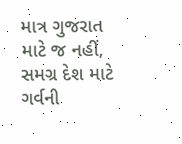માત્ર ગુજરાત માટે જ નહીં, સમગ્ર દેશ માટે ગર્વની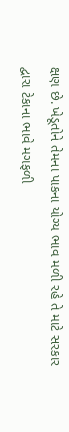ક્ષણ છે. ખેડૂતોને તેમના પાકના યોગ્ય ભાવ મળી રહે તે માટે સરકાર દ્વારા ટેકાના ભાવે મગફળી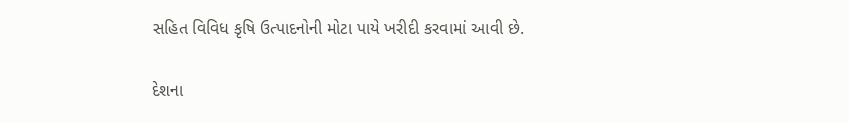સહિત વિવિધ કૃષિ ઉત્પાદનોની મોટા પાયે ખરીદી કરવામાં આવી છે.

દેશના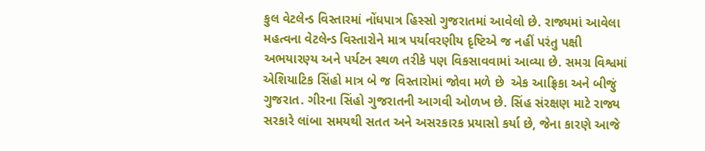કુલ વેટલેન્ડ વિસ્તારમાં નોંધપાત્ર હિસ્સો ગુજરાતમાં આવેલો છે. રાજ્યમાં આવેલા મહત્વના વેટલેન્ડ વિસ્તારોને માત્ર પર્યાવરણીય દૃષ્ટિએ જ નહીં પરંતુ પક્ષી અભયારણ્ય અને પર્યટન સ્થળ તરીકે પણ વિકસાવવામાં આવ્યા છે. સમગ્ર વિશ્વમાં એશિયાટિક સિંહો માત્ર બે જ વિસ્તારોમાં જોવા મળે છે  એક આફ્રિકા અને બીજું ગુજરાત. ગીરના સિંહો ગુજરાતની આગવી ઓળખ છે. સિંહ સંરક્ષણ માટે રાજ્ય સરકારે લાંબા સમયથી સતત અને અસરકારક પ્રયાસો કર્યા છે, જેના કારણે આજે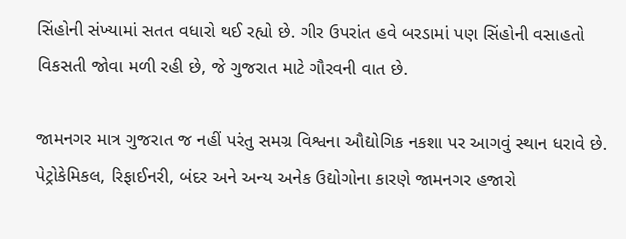સિંહોની સંખ્યામાં સતત વધારો થઈ રહ્યો છે. ગીર ઉપરાંત હવે બરડામાં પણ સિંહોની વસાહતો વિકસતી જોવા મળી રહી છે, જે ગુજરાત માટે ગૌરવની વાત છે.

જામનગર માત્ર ગુજરાત જ નહીં પરંતુ સમગ્ર વિશ્વના ઔદ્યોગિક નકશા પર આગવું સ્થાન ધરાવે છે. પેટ્રોકેમિકલ, રિફાઈનરી, બંદર અને અન્ય અનેક ઉદ્યોગોના કારણે જામનગર હજારો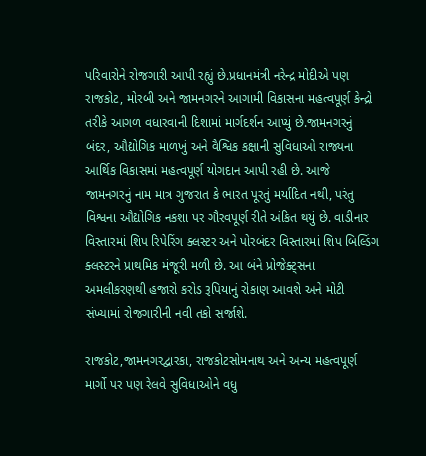પરિવારોને રોજગારી આપી રહ્યું છે.પ્રધાનમંત્રી નરેન્દ્ર મોદીએ પણ રાજકોટ, મોરબી અને જામનગરને આગામી વિકાસના મહત્વપૂર્ણ કેન્દ્રો તરીકે આગળ વધારવાની દિશામાં માર્ગદર્શન આપ્યું છે.જામનગરનું બંદર, ઔદ્યોગિક માળખું અને વૈશ્વિક કક્ષાની સુવિધાઓ રાજ્યના આર્થિક વિકાસમાં મહત્વપૂર્ણ યોગદાન આપી રહી છે. આજે જામનગરનું નામ માત્ર ગુજરાત કે ભારત પૂરતું મર્યાદિત નથી, પરંતુ વિશ્વના ઔદ્યોગિક નકશા પર ગૌરવપૂર્ણ રીતે અંકિત થયું છે. વાડીનાર વિસ્તારમાં શિપ રિપેરિંગ ક્લસ્ટર અને પોરબંદર વિસ્તારમાં શિપ બિલ્ડિંગ ક્લસ્ટરને પ્રાથમિક મંજૂરી મળી છે. આ બંને પ્રોજેક્ટ્સના અમલીકરણથી હજારો કરોડ રૂપિયાનું રોકાણ આવશે અને મોટી સંખ્યામાં રોજગારીની નવી તકો સર્જાશે.

રાજકોટ,જામનગરદ્વારકા, રાજકોટસોમનાથ અને અન્ય મહત્વપૂર્ણ માર્ગો પર પણ રેલવે સુવિધાઓને વધુ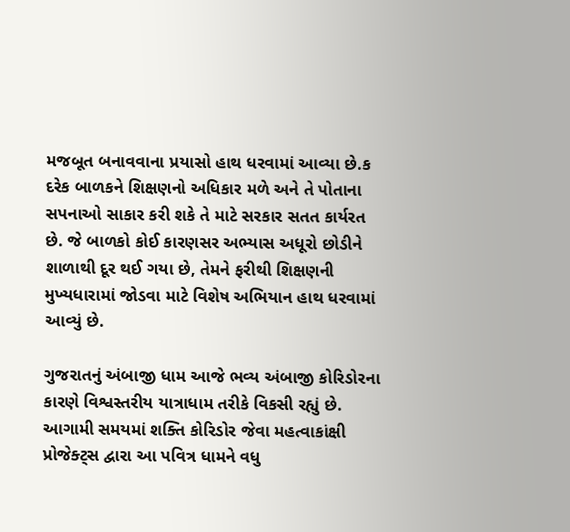મજબૂત બનાવવાના પ્રયાસો હાથ ધરવામાં આવ્યા છે.ક દરેક બાળકને શિક્ષણનો અધિકાર મળે અને તે પોતાના સપનાઓ સાકાર કરી શકે તે માટે સરકાર સતત કાર્યરત છે. જે બાળકો કોઈ કારણસર અભ્યાસ અધૂરો છોડીને શાળાથી દૂર થઈ ગયા છે, તેમને ફરીથી શિક્ષણની મુખ્યધારામાં જોડવા માટે વિશેષ અભિયાન હાથ ધરવામાં આવ્યું છે.

ગુજરાતનું અંબાજી ધામ આજે ભવ્ય અંબાજી કોરિડોરના કારણે વિશ્વસ્તરીય યાત્રાધામ તરીકે વિકસી રહ્યું છે. આગામી સમયમાં શક્તિ કોરિડોર જેવા મહત્વાકાંક્ષી પ્રોજેક્ટ્સ દ્વારા આ પવિત્ર ધામને વધુ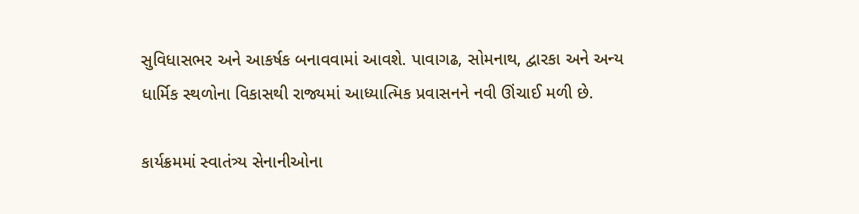સુવિધાસભર અને આકર્ષક બનાવવામાં આવશે. પાવાગઢ, સોમનાથ, દ્વારકા અને અન્ય ધાર્મિક સ્થળોના વિકાસથી રાજ્યમાં આધ્યાત્મિક પ્રવાસનને નવી ઊંચાઈ મળી છે.

કાર્યક્રમમાં સ્વાતંત્ર્ય સેનાનીઓના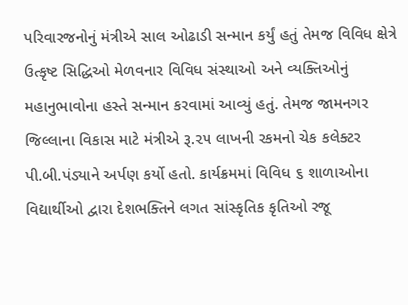પરિવારજનોનું મંત્રીએ સાલ ઓઢાડી સન્માન કર્યું હતું તેમજ વિવિધ ક્ષેત્રે ઉત્કૃષ્ટ સિદ્ધિઓ મેળવનાર વિવિધ સંસ્થાઓ અને વ્યક્તિઓનું મહાનુભાવોના હસ્તે સન્માન કરવામાં આવ્યું હતું. તેમજ જામનગર જિલ્લાના વિકાસ માટે મંત્રીએ રૂ.૨૫ લાખની રકમનો ચેક કલેક્ટર પી.બી.પંડ્યાને અર્પણ કર્યો હતો. કાર્યક્રમમાં વિવિધ ૬ શાળાઓના વિદ્યાર્થીઓ દ્વારા દેશભક્તિને લગત સાંસ્કૃતિક કૃતિઓ રજૂ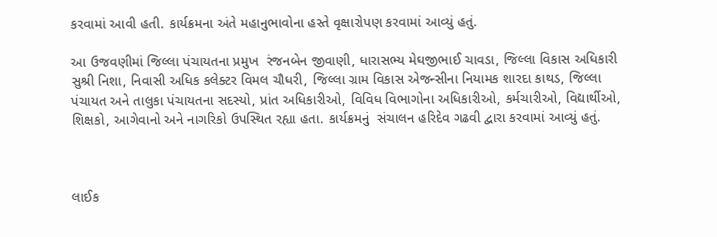કરવામાં આવી હતી. કાર્યક્રમના અંતે મહાનુભાવોના હસ્તે વૃક્ષારોપણ કરવામાં આવ્યું હતું.

આ ઉજવણીમાં જિલ્લા પંચાયતના પ્રમુખ  રંજનબેન જીવાણી, ધારાસભ્ય મેઘજીભાઈ ચાવડા, જિલ્લા વિકાસ અધિકારી સુશ્રી નિશા, નિવાસી અધિક કલેક્ટર વિમલ ચૌધરી, જિલ્લા ગ્રામ વિકાસ એજન્સીના નિયામક શારદા કાથડ, જિલ્લા પંચાયત અને તાલુકા પંચાયતના સદસ્યો, પ્રાંત અધિકારીઓ, વિવિધ વિભાગોના અધિકારીઓ, કર્મચારીઓ, વિદ્યાર્થીઓ, શિક્ષકો, આગેવાનો અને નાગરિકો ઉપસ્થિત રહ્યા હતા. કાર્યક્રમનું  સંચાલન હરિદેવ ગઢવી દ્વારા કરવામાં આવ્યું હતું.



લાઈક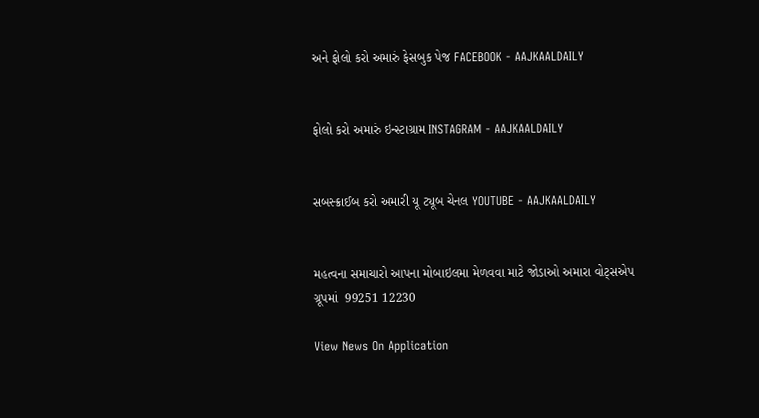અને ફોલો કરો અમારું ફેસબુક પેજ FACEBOOK - AAJKAALDAILY


ફોલો કરો અમારું ઇન્સ્ટાગ્રામ INSTAGRAM - AAJKAALDAILY


સબસ્ક્રાઈબ કરો અમારી યૂ ટ્યૂબ ચેનલ YOUTUBE - AAJKAALDAILY


મહત્વના સમાચારો આપના મોબાઇલમા મેળવવા માટે જોડાઓ અમારા વોટ્સએપ ગ્રૂપમાં  99251 12230

View News On Application